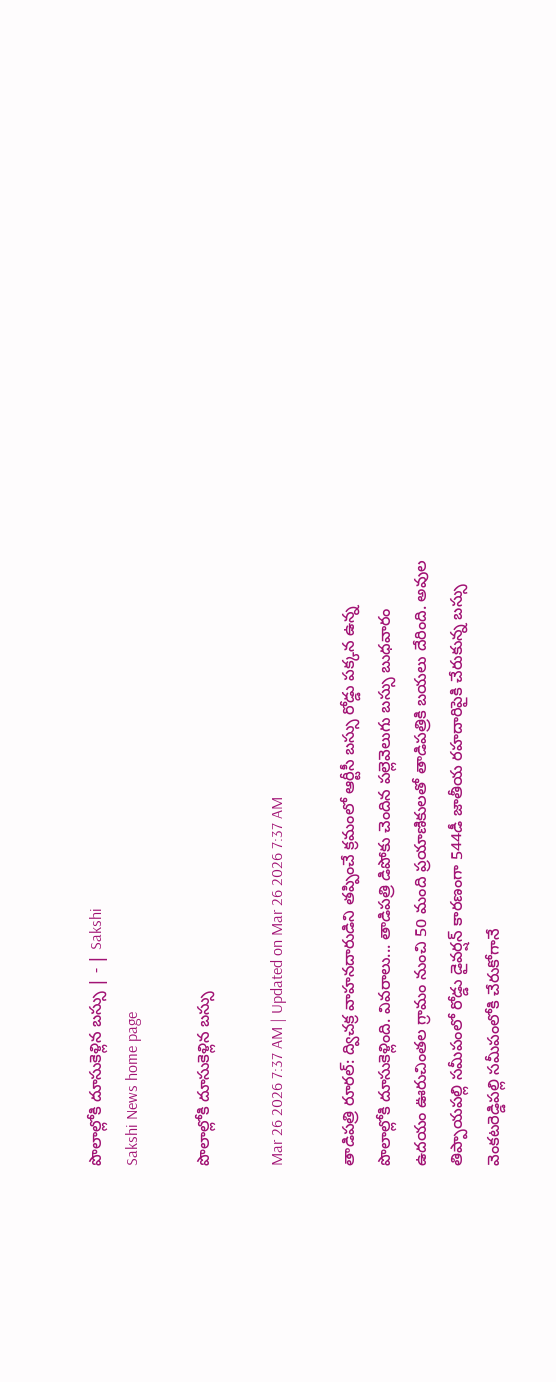పొలాల్లోకి దూసుకెళ్లిన బస్సు | - | Sakshi
Sakshi News home page

పొలాల్లోకి దూసుకెళ్లిన బస్సు

Mar 26 2026 7:37 AM | Updated on Mar 26 2026 7:37 AM

తాడిపత్రి రూరల్‌: ద్విచక్ర వాహనదారుడిని తప్పించే క్రమంలో ఆర్టీసీ బస్సు రోడ్డు పక్కన ఉన్న పొలాల్లోకి దూసుకెళ్లింది. వివరాలు... తాడిపత్రి డిపోకు చెందిన పల్లెవెలుగు బస్సు బుధవారం ఉదయం ఊరుచింతల గ్రామం నుంచి 50 మంది ప్రయాణికులతో తాడిపత్రికి బయలు దేరింది. అవుల తిప్పాయపల్లి సమీపంలో రోడ్డు డైవర్షన్‌ కారణంగా 544డీ జాతీయ రహదారిపైకి చేరుకున్న బస్సు వెంకటరెడ్డిపల్లి సమీపంలోకి చేరుకోగానే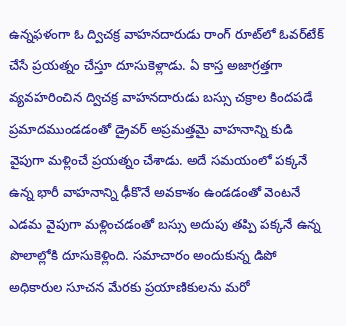ఉన్నఫళంగా ఓ ద్విచక్ర వాహనదారుడు రాంగ్‌ రూట్‌లో ఓవర్‌టేక్‌ చేసే ప్రయత్నం చేస్తూ దూసుకెళ్లాడు. ఏ కాస్త అజాగ్రత్తగా వ్యవహరించిన ద్విచక్ర వాహనదారుడు బస్సు చక్రాల కిందపడే ప్రమాదముండడంతో డ్రైవర్‌ అప్రమత్తమై వాహనాన్ని కుడి వైపుగా మళ్లించే ప్రయత్నం చేశాడు. అదే సమయంలో పక్కనే ఉన్న భారీ వాహనాన్ని ఢీకొనే అవకాశం ఉండడంతో వెంటనే ఎడమ వైపుగా మళ్లించడంతో బస్సు అదుపు తప్పి పక్కనే ఉన్న పొలాల్లోకి దూసుకెళ్లింది. సమాచారం అందుకున్న డిపో అధికారుల సూచన మేరకు ప్రయాణికులను మరో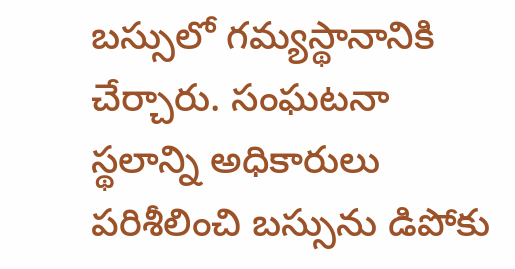బస్సులో గమ్యస్థానానికి చేర్చారు. సంఘటనా స్థలాన్ని అధికారులు పరిశీలించి బస్సును డిపోకు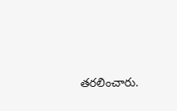తరలించారు.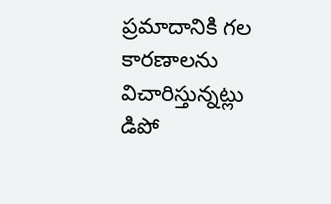ప్రమాదానికి గల కారణాలను విచారిస్తున్నట్లు డిపో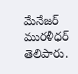మేనేజర్‌ మురళీధర్‌ తెలిపారు.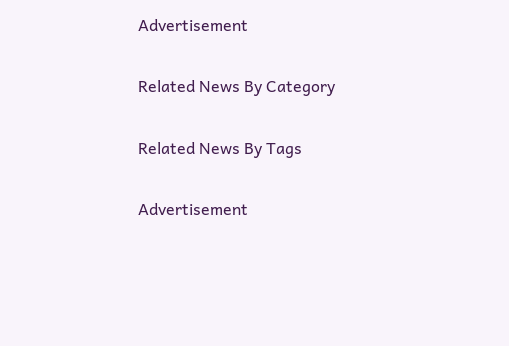Advertisement

Related News By Category

Related News By Tags

Advertisement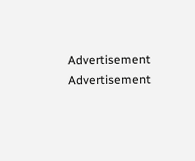Advertisement
Advertisement